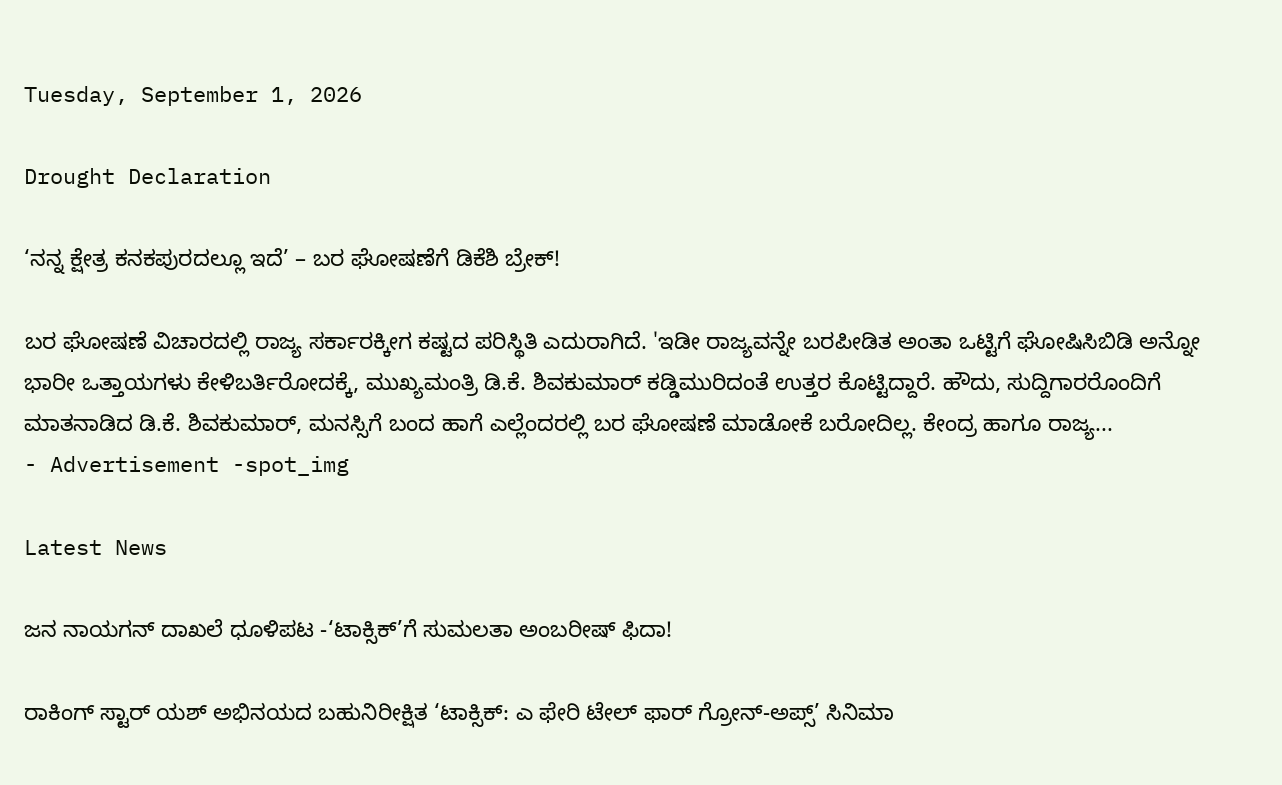Tuesday, September 1, 2026

Drought Declaration

‘ನನ್ನ ಕ್ಷೇತ್ರ ಕನಕಪುರದಲ್ಲೂ ಇದೆ’ – ಬರ ಘೋಷಣೆಗೆ ಡಿಕೆಶಿ ಬ್ರೇಕ್!

ಬರ ಘೋಷಣೆ ವಿಚಾರದಲ್ಲಿ ರಾಜ್ಯ ಸರ್ಕಾರಕ್ಕೀಗ ಕಷ್ಟದ ಪರಿಸ್ಥಿತಿ ಎದುರಾಗಿದೆ. 'ಇಡೀ ರಾಜ್ಯವನ್ನೇ ಬರಪೀಡಿತ ಅಂತಾ ಒಟ್ಟಿಗೆ ಘೋಷಿಸಿಬಿಡಿ ಅನ್ನೋ ಭಾರೀ ಒತ್ತಾಯಗಳು ಕೇಳಿಬರ್ತಿರೋದಕ್ಕೆ, ಮುಖ್ಯಮಂತ್ರಿ ಡಿ.ಕೆ. ಶಿವಕುಮಾರ್ ಕಡ್ಡಿಮುರಿದಂತೆ ಉತ್ತರ ಕೊಟ್ಟಿದ್ದಾರೆ. ಹೌದು, ಸುದ್ದಿಗಾರರೊಂದಿಗೆ ಮಾತನಾಡಿದ ಡಿ.ಕೆ. ಶಿವಕುಮಾರ್, ಮನಸ್ಸಿಗೆ ಬಂದ ಹಾಗೆ ಎಲ್ಲೆಂದರಲ್ಲಿ ಬರ ಘೋಷಣೆ ಮಾಡೋಕೆ ಬರೋದಿಲ್ಲ. ಕೇಂದ್ರ ಹಾಗೂ ರಾಜ್ಯ...
- Advertisement -spot_img

Latest News

ಜನ ನಾಯಗನ್ ದಾಖಲೆ ಧೂಳಿಪಟ -‘ಟಾಕ್ಸಿಕ್’ಗೆ ಸುಮಲತಾ ಅಂಬರೀಷ್ ಫಿದಾ!

ರಾಕಿಂಗ್ ಸ್ಟಾರ್ ಯಶ್ ಅಭಿನಯದ ಬಹುನಿರೀಕ್ಷಿತ ‘ಟಾಕ್ಸಿಕ್: ಎ ಫೇರಿ ಟೇಲ್ ಫಾರ್ ಗ್ರೋನ್-ಅಪ್ಸ್’ ಸಿನಿಮಾ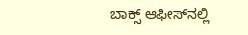ಬಾಕ್ಸ್ ಆಫೀಸ್‌ನಲ್ಲಿ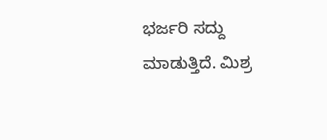ಭರ್ಜರಿ ಸದ್ದು ಮಾಡುತ್ತಿದೆ. ಮಿಶ್ರ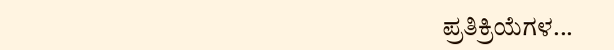ಪ್ರತಿಕ್ರಿಯೆಗಳ...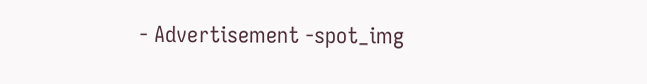- Advertisement -spot_img